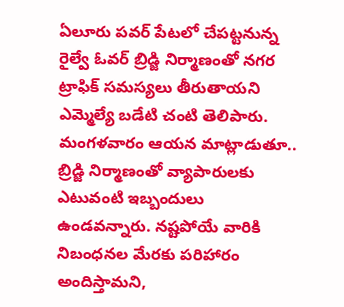ఏలూరు పవర్ పేటలో చేపట్టనున్న రైల్వే ఓవర్ బ్రిడ్జి నిర్మాణంతో నగర ట్రాఫిక్ సమస్యలు తీరుతాయని ఎమ్మెల్యే బడేటి చంటి తెలిపారు. మంగళవారం ఆయన మాట్లాడుతూ.. బ్రిడ్జి నిర్మాణంతో వ్యాపారులకు ఎటువంటి ఇబ్బందులు ఉండవన్నారు. నష్టపోయే వారికి నిబంధనల మేరకు పరిహారం అందిస్తామని,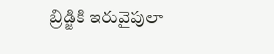బ్రిడ్జికి ఇరువైపులా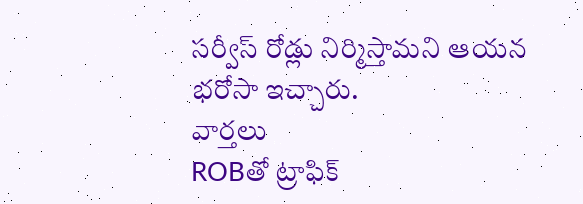సర్వీస్ రోడ్లు నిర్మిస్తామని ఆయన భరోసా ఇచ్చారు.
వార్తలు
ROBతో ట్రాఫిక్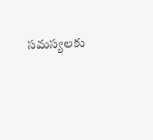సమస్యలకు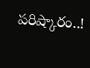పరిష్కారం..!